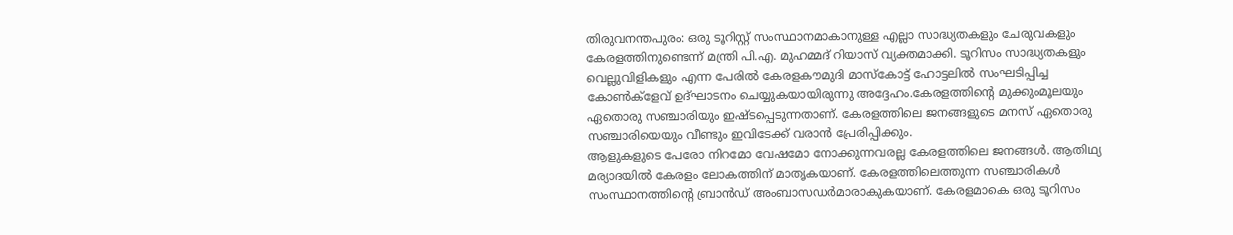തിരുവനന്തപുരം: ഒരു ടൂറിസ്റ്റ് സംസ്ഥാനമാകാനുള്ള എല്ലാ സാദ്ധ്യതകളും ചേരുവകളും കേരളത്തിനുണ്ടെന്ന് മന്ത്രി പി.എ. മുഹമ്മദ് റിയാസ് വ്യക്തമാക്കി. ടൂറിസം സാദ്ധ്യതകളും വെല്ലുവിളികളും എന്ന പേരിൽ കേരളകൗമുദി മാസ്കോട്ട് ഹോട്ടലിൽ സംഘടിപ്പിച്ച കോൺക്ളേവ് ഉദ്ഘാടനം ചെയ്യുകയായിരുന്നു അദ്ദേഹം.കേരളത്തിന്റെ മുക്കുംമൂലയും ഏതൊരു സഞ്ചാരിയും ഇഷ്ടപ്പെടുന്നതാണ്. കേരളത്തിലെ ജനങ്ങളുടെ മനസ് ഏതൊരു സഞ്ചാരിയെയും വീണ്ടും ഇവിടേക്ക് വരാൻ പ്രേരിപ്പിക്കും.
ആളുകളുടെ പേരോ നിറമോ വേഷമോ നോക്കുന്നവരല്ല കേരളത്തിലെ ജനങ്ങൾ. ആതിഥ്യ മര്യാദയിൽ കേരളം ലോകത്തിന് മാതൃകയാണ്. കേരളത്തിലെത്തുന്ന സഞ്ചാരികൾ സംസ്ഥാനത്തിന്റെ ബ്രാൻഡ് അംബാസഡർമാരാകുകയാണ്. കേരളമാകെ ഒരു ടൂറിസം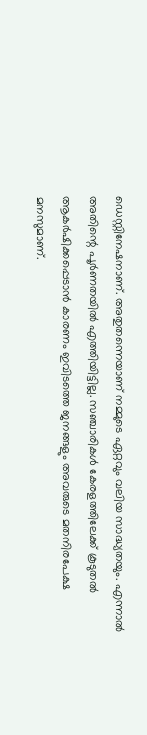ഡെസ്റ്റിനേഷനാണ്. അതുതന്നെയാണ് നമ്മുടെ ഏറ്റവും വലിയ സാദ്ധ്യതയും. എന്നാൽ അതിന്റെ പൂർണതയിൽ എത്തിയിട്ടില്ല. സഞ്ചാരികൾ കേരളത്തിലേക്ക് കൂടുതൽ ആകർഷിക്കപ്പെടാൻ കാരണം ഇവിടത്തെ ജനങ്ങളും അവരുടെ മതനിരപേക്ഷ മനസുമാണ്.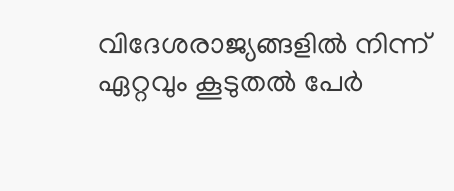വിദേശരാജ്യങ്ങളിൽ നിന്ന് ഏറ്റവും കൂടുതൽ പേർ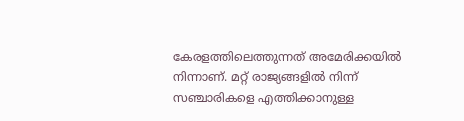കേരളത്തിലെത്തുന്നത് അമേരിക്കയിൽ നിന്നാണ്. മറ്റ് രാജ്യങ്ങളിൽ നിന്ന് സഞ്ചാരികളെ എത്തിക്കാനുള്ള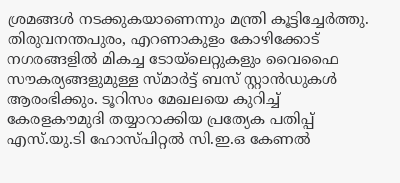ശ്രമങ്ങൾ നടക്കുകയാണെന്നും മന്ത്രി കൂട്ടിച്ചേർത്തു. തിരുവനന്തപുരം, എറണാകുളം കോഴിക്കോട് നഗരങ്ങളിൽ മികച്ച ടോയ്ലെറ്റുകളും വൈഫൈ സൗകര്യങ്ങളുമുള്ള സ്മാർട്ട് ബസ് സ്റ്റാൻഡുകൾ ആരംഭിക്കും. ടൂറിസം മേഖലയെ കുറിച്ച് കേരളകൗമുദി തയ്യാറാക്കിയ പ്രത്യേക പതിപ്പ് എസ്.യു.ടി ഹോസ്പിറ്റൽ സി.ഇ.ഒ കേണൽ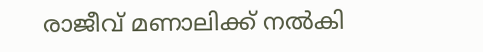രാജീവ് മണാലിക്ക് നൽകി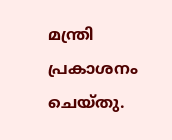മന്ത്രി പ്രകാശനം ചെയ്തു.